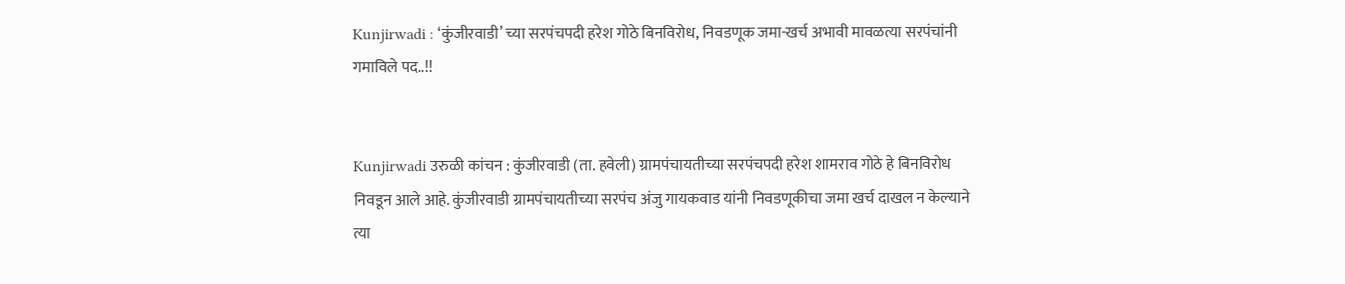Kunjirwadi : ‘कुंजीरवाडी’ च्या सरपंचपदी हरेश गोठे बिनविरोध, निवडणूक जमा-खर्च अभावी मावळत्या सरपंचांनी गमाविले पद..!!


Kunjirwadi उरुळी कांचन : कुंजीरवाडी (ता. हवेली) ग्रामपंचायतीच्या सरपंचपदी हरेश शामराव गोठे हे बिनविरोध निवडून आले आहे. कुंजीरवाडी ग्रामपंचायतीच्या सरपंच अंजु गायकवाड यांनी निवडणूकीचा जमा खर्च दाखल न केल्याने त्या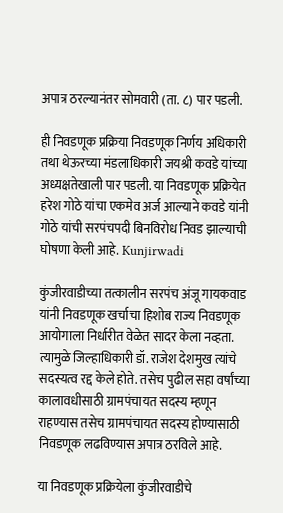अपात्र ठरल्यानंतर सोमवारी (ता. ८) पार पडली.

ही निवडणूक प्रक्रिया निवडणूक निर्णय अधिकारी तथा थेऊरच्या मंडलाधिकारी जयश्री कवडे यांच्या अध्यक्षतेखाली पार पडली. या निवडणूक प्रक्रियेत हरेश गोठे यांचा एकमेव अर्ज आल्याने कवडे यांनी गोठे यांची सरपंचपदी बिनविरोध निवड झाल्याची घोषणा केली आहे. Kunjirwadi

कुंजीरवाडीच्या तत्कालीन सरपंच अंजू गायकवाड यांनी निवडणूक खर्चाचा हिशोब राज्य निवडणूक आयोगाला निर्धारीत वेळेत सादर केला नव्हता. त्यामुळे जिल्हाधिकारी डॉ. राजेश देशमुख त्यांचे सदस्यत्व रद्द केले होते. तसेच पुढील सहा वर्षांच्या कालावधीसाठी ग्रामपंचायत सदस्य म्हणून राहण्यास तसेच ग्रामपंचायत सदस्य होण्यासाठी निवडणूक लढविण्यास अपात्र ठरविले आहे.

या निवडणूक प्रक्रियेला कुंजीरवाडीचे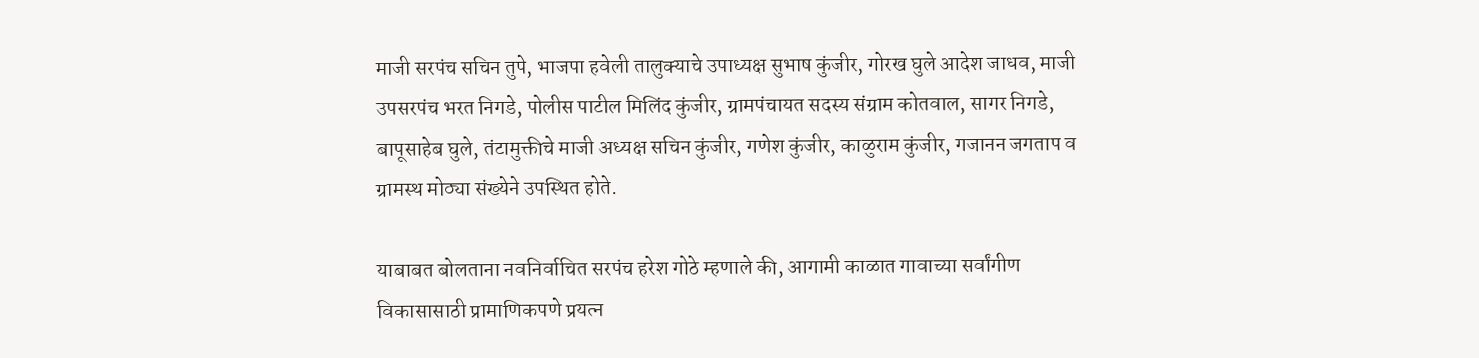माजी सरपंच सचिन तुपे, भाजपा हवेली तालुक्याचे उपाध्यक्ष सुभाष कुंजीर, गोरख घुले आदेश जाधव, माजी उपसरपंच भरत निगडे, पोलीस पाटील मिलिंद कुंजीर, ग्रामपंचायत सदस्य संग्राम कोतवाल, सागर निगडे, बापूसाहेब घुले, तंटामुक्तीचे माजी अध्यक्ष सचिन कुंजीर, गणेश कुंजीर, काळुराम कुंजीर, गजानन जगताप व ग्रामस्थ मोठ्या संख्येने उपस्थित होते.

याबाबत बोलताना नवनिर्वाचित सरपंच हरेश गोठे म्हणाले की, आगामी काळात गावाच्या सर्वांगीण विकासासाठी प्रामाणिकपणे प्रयत्न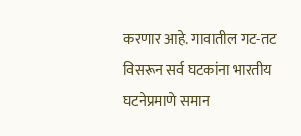करणार आहे. गावातील गट-तट विसरून सर्व घटकांना भारतीय घटनेप्रमाणे समान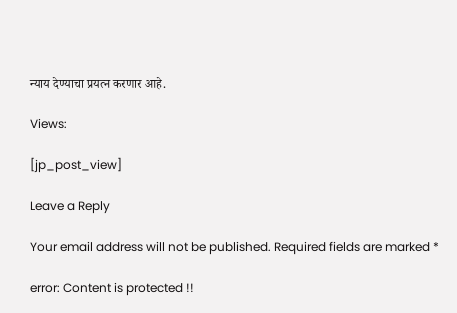न्याय देण्याचा प्रयत्न करणार आहे.

Views:

[jp_post_view]

Leave a Reply

Your email address will not be published. Required fields are marked *

error: Content is protected !!